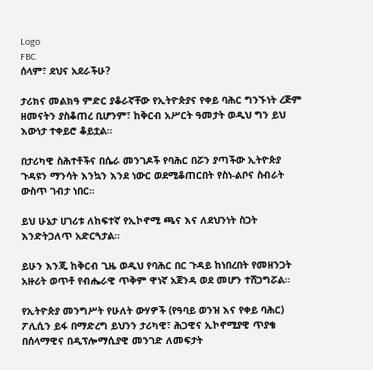Logo
FBC
ሰላም፣ ደህና አደራችሁ?

ታሪክና መልክዓ ምድር ያቆራኛቸው የኢትዮጵያና የቀይ ባሕር ግንኙነት ረጅም ዘመናትን ያስቆጠረ ቢሆንም፣ ከቅርብ አሥርት ዓመታት ወዲህ ግን ይህ እውነታ ተቀይሮ ቆይቷል።

በታሪካዊ ስሕተቶችና በሴራ መንገዶች የባሕር በሯን ያጣችው ኢትዮጵያ ጉዳዩን ማንሳት እንኳን እንደ ነውር ወደሚቆጠርበት የስነ-ልቦና ስብራት ውስጥ ገብታ ነበር።

ይህ ሁኔታ ሀገሪቱ ለከፍተኛ የኢኮኖሚ ጫና እና ለደህንነት ስጋት እንድትጋለጥ አድርጓታል።

ይሁን እንጂ ከቅርብ ጊዜ ወዲህ የባሕር በር ጉዳይ ከነበረበት የመዘንጋት አዙሪት ወጥቶ የብሔራዊ ጥቅም ዋነኛ አጀንዳ ወደ መሆን ተሸጋግሯል።

የኢትዮጵያ መንግሥት የሁለት ውሃዎች (የዓባይ ወንዝ እና የቀይ ባሕር) ፖሊሲን ይፋ በማድረግ ይህንን ታሪካዊ፣ ሕጋዊና ኢኮኖሚያዊ ጥያቄ በሰላማዊና በዲፕሎማሲያዊ መንገድ ለመፍታት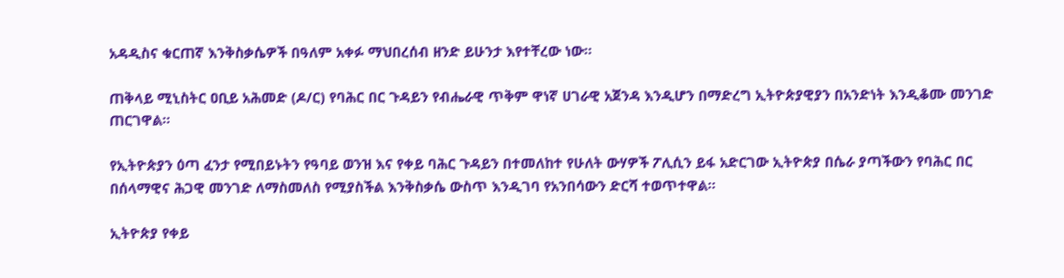አዳዲስና ቁርጠኛ እንቅስቃሴዎች በዓለም አቀፉ ማህበረሰብ ዘንድ ይሁንታ እየተቸረው ነው።

ጠቅላይ ሚኒስትር ዐቢይ አሕመድ (ዶ/ር) የባሕር በር ጉዳይን የብሔራዊ ጥቅም ዋነኛ ሀገራዊ አጀንዳ እንዲሆን በማድረግ ኢትዮጵያዊያን በአንድነት እንዲቆሙ መንገድ ጠርገዋል።

የኢትዮጵያን ዕጣ ፈንታ የሚበይኑትን የዓባይ ወንዝ እና የቀይ ባሕር ጉዳይን በተመለከተ የሁለት ውሃዎች ፖሊሲን ይፋ አድርገው ኢትዮጵያ በሴራ ያጣችውን የባሕር በር በሰላማዊና ሕጋዊ መንገድ ለማስመለስ የሚያስችል እንቅስቃሴ ውስጥ እንዲገባ የአንበሳውን ድርሻ ተወጥተዋል።

ኢትዮጵያ የቀይ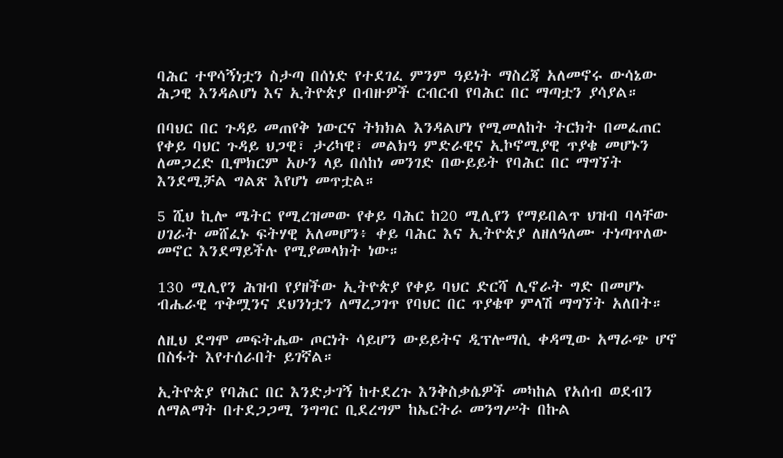ባሕር ተዋሳኝነቷን ስታጣ በሰነድ የተደገፈ ምንም ዓይነት ማስረጃ አለመኖሩ ውሳኔው ሕጋዊ እንዳልሆነ እና ኢትዮጵያ በብዙዎች ርብርብ የባሕር በር ማጣቷን ያሳያል።

በባህር በር ጉዳይ መጠየቅ ነውርና ትክክል እንዳልሆነ የሚመለከት ትርክት በመፈጠር የቀይ ባህር ጉዳይ ህጋዊ፣ ታሪካዊ፣ መልክዓ ምድራዊና ኢኮኖሚያዊ ጥያቄ መሆኑን ለመጋረድ ቢሞክርም አሁን ላይ በሰከነ መንገድ በውይይት የባሕር በር ማግኘት እንደሚቻል ግልጽ እየሆነ መጥቷል።

5 ሺህ ኪሎ ሜትር የሚረዝመው የቀይ ባሕር ከ20 ሚሊየን የማይበልጥ ህዝብ ባላቸው ሀገራት መሸፈኑ ፍትሃዊ አለመሆን፥ ቀይ ባሕር እና ኢትዮጵያ ለዘለዓለሙ ተነጣጥለው መኖር እንደማይችሉ የሚያመላክት ነው።

130 ሚሊየን ሕዝብ የያዘችው ኢትዮጵያ የቀይ ባህር ድርሻ ሊኖራት ግድ በመሆኑ ብሔራዊ ጥቅሟንና ደህንነቷን ለማረጋገጥ የባህር በር ጥያቄዋ ምላሽ ማግኘት አለበት።

ለዚህ ደግሞ መፍትሔው ጦርነት ሳይሆን ውይይትና ዲፕሎማሲ ቀዳሚው አማራጭ ሆኖ በስፋት እየተሰራበት ይገኛል።

ኢትዮጵያ የባሕር በር እንድታገኝ ከተደረጉ እንቅስቃሴዎች መካከል የአሰብ ወደብን ለማልማት በተደጋጋሚ ንግግር ቢደረግም ከኤርትራ መንግሥት በኩል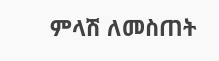ምላሽ ለመስጠት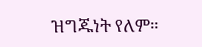ዝግጁነት የለም።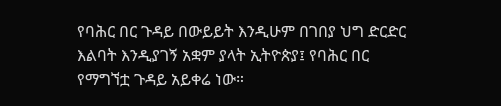የባሕር በር ጉዳይ በውይይት እንዲሁም በገበያ ህግ ድርድር እልባት እንዲያገኝ አቋም ያላት ኢትዮጵያ፤ የባሕር በር የማግኘቷ ጉዳይ አይቀሬ ነው።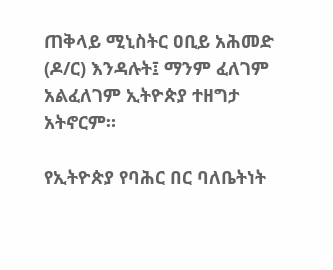ጠቅላይ ሚኒስትር ዐቢይ አሕመድ (ዶ/ር) እንዳሉት፤ ማንም ፈለገም አልፈለገም ኢትዮጵያ ተዘግታ አትኖርም።

የኢትዮጵያ የባሕር በር ባለቤትነት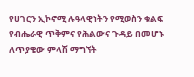የሀገርን ኢኮኖሚ ሉዓላዊነትን የሚወስን ቁልፍ የብሔራዊ ጥቅምና የሕልውና ጉዳይ በመሆኑ ለጥያቄው ምላሽ ማግኘት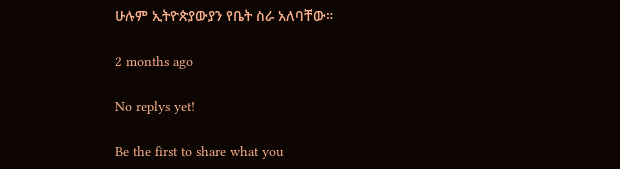ሁሉም ኢትዮጵያውያን የቤት ስራ አለባቸው።

2 months ago

No replys yet!

Be the first to share what you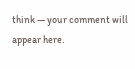think — your comment will appear here.